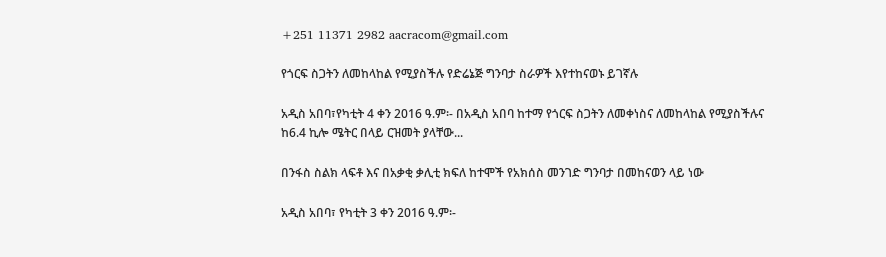+251 11371 2982 aacracom@gmail.com

የጎርፍ ስጋትን ለመከላከል የሚያስችሉ የድሬኔጅ ግንባታ ስራዎች እየተከናወኑ ይገኛሉ

አዲስ አበባ፣የካቲት 4 ቀን 2016 ዓ.ም፡- በአዲስ አበባ ከተማ የጎርፍ ስጋትን ለመቀነስና ለመከላከል የሚያስችሉና ከ6.4 ኪሎ ሜትር በላይ ርዝመት ያላቸው...

በንፋስ ስልክ ላፍቶ እና በአቃቂ ቃሊቲ ክፍለ ከተሞች የአክሰስ መንገድ ግንባታ በመከናወን ላይ ነው

አዲስ አበባ፣ የካቲት 3 ቀን 2016 ዓ.ም፡-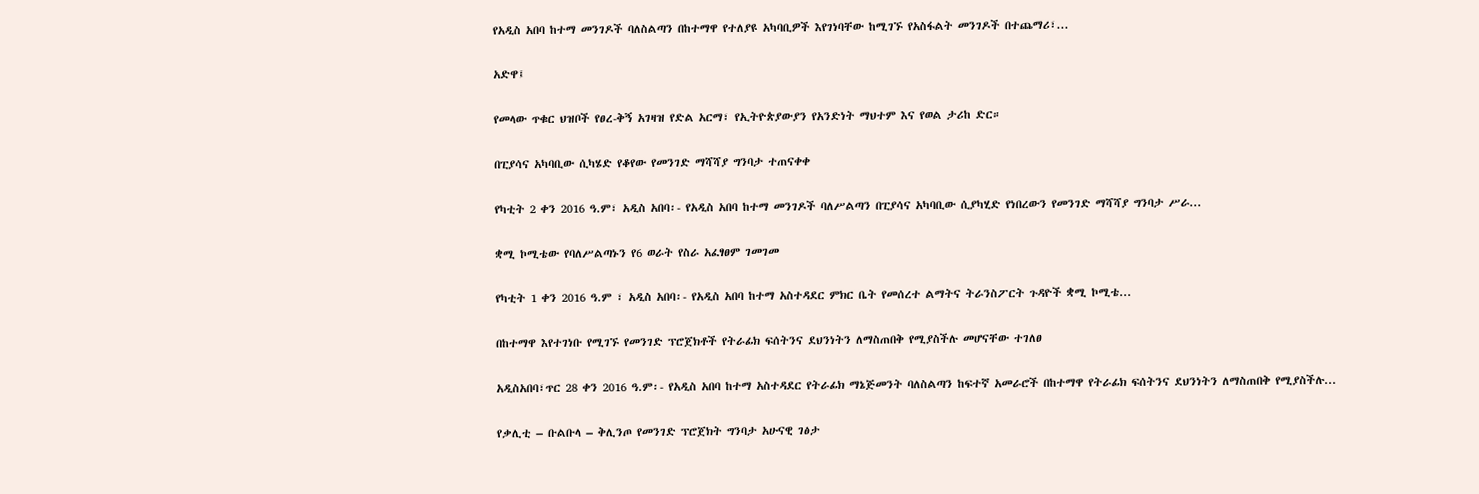የአዲስ አበባ ከተማ መንገዶች ባለስልጣን በከተማዋ የተለያዩ አካባቢዎች እየገነባቸው ከሚገኙ የአስፋልት መንገዶች በተጨማሪ፣...

አድዋ፤

የመላው ጥቁር ህዝቦች የፀረ-ቅኝ አገዛዝ የድል አርማ፣ የኢትዮጵያውያን የአንድነት ማህተም እና የወል ታሪከ ድር።

በፒያሳና አካባቢው ሲካሄድ የቆየው የመንገድ ማሻሻያ ግንባታ ተጠናቀቀ

የካቲት 2 ቀን 2016 ዓ.ም፣ አዲስ አበባ፡- የአዲስ አበባ ከተማ መንገዶች ባለሥልጣን በፒያሳና አካባቢው ሲያካሂድ የነበረውን የመንገድ ማሻሻያ ግንባታ ሥራ...

ቋሚ ኮሚቴው የባለሥልጣኑን የ6 ወራት የስራ አፈፃፀም ገመገመ

የካቲት 1 ቀን 2016 ዓ.ም ፣ አዲስ አበባ፡- የአዲስ አበባ ከተማ አስተዳደር ምክር ቤት የመሰረተ ልማትና ትራንስፖርት ጉዳዮች ቋሚ ኮሚቴ...

በከተማዋ እየተገነቡ የሚገኙ የመንገድ ፕሮጀክቶች የትራፊክ ፍሰትንና ደህንነትን ለማስጠበቅ የሚያስችሉ መሆናቸው ተገለፀ

አዲስአበባ፣ጥር 28 ቀን 2016 ዓ.ም፡- የአዲስ አበባ ከተማ አስተዳደር የትራፊክ ማኔጅመንት ባለስልጣን ከፍተኛ አመራሮች በከተማዋ የትራፊክ ፍሰትንና ደህንነትን ለማስጠበቅ የሚያስችሉ...

የቃሊቲ – ቡልቡላ – ቅሊንጦ የመንገድ ፕሮጀክት ግንባታ አሁናዊ ገፅታ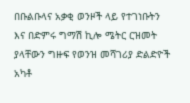በቡልቡላና አቃቂ ወንዞች ላይ የተገነቡትን እና በድምሩ ግማሽ ኪሎ ሜትር ርዝመት ያላቸውን ግዙፍ የወንዝ መሻገሪያ ድልድዮች አካቶ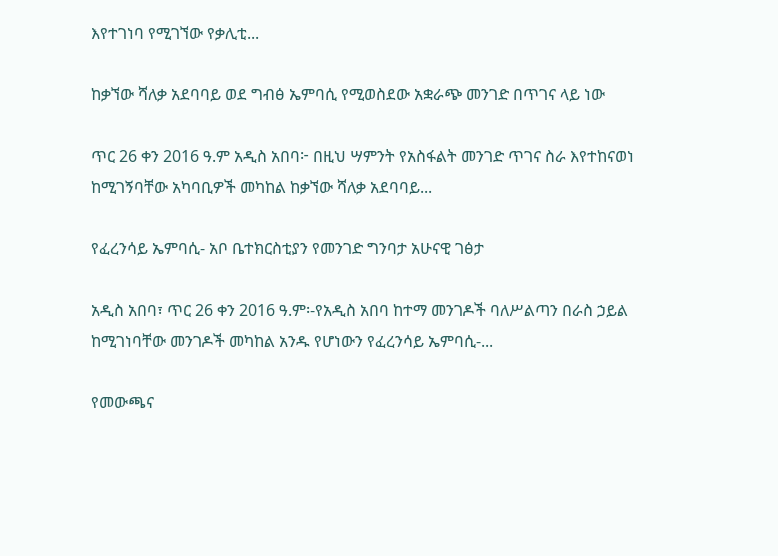እየተገነባ የሚገኘው የቃሊቲ...

ከቃኘው ሻለቃ አደባባይ ወደ ግብፅ ኤምባሲ የሚወስደው አቋራጭ መንገድ በጥገና ላይ ነው

ጥር 26 ቀን 2016 ዓ.ም አዲስ አበባ፦ በዚህ ሣምንት የአስፋልት መንገድ ጥገና ስራ እየተከናወነ ከሚገኝባቸው አካባቢዎች መካከል ከቃኘው ሻለቃ አደባባይ...

የፈረንሳይ ኤምባሲ- አቦ ቤተክርስቲያን የመንገድ ግንባታ አሁናዊ ገፅታ

አዲስ አበባ፣ ጥር 26 ቀን 2016 ዓ.ም፡-የአዲስ አበባ ከተማ መንገዶች ባለሥልጣን በራስ ኃይል ከሚገነባቸው መንገዶች መካከል አንዱ የሆነውን የፈረንሳይ ኤምባሲ-...

የመውጫና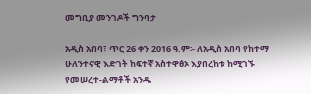መግቢያ መንገዶች ግንባታ

አዲስ አበባ፣ ጥር 26 ቀን 2016 ዓ.ም፡- ለአዲስ አበባ የከተማ ሁለንተናዊ እድገት ከፍተኛ አስተዋፅኦ እያበረከቱ ከሚገኙ የመሠረተ-ልማቶች አንዱ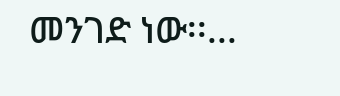መንገድ ነው፡፡...